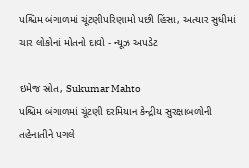પશ્ચિમ બંગાળમાં ચૂંટણીપરિણામો પછી હિંસા, અત્યાર સુધીમાં ચાર લોકોનાં મોતનો દાવો - ન્યૂઝ અપડેટ

ઇમેજ સ્રોત, Sukumar Mahto
પશ્ચિમ બંગાળમાં ચૂંટણી દરમિયાન કેન્દ્રીય સુરક્ષાબળોની તહેનાતીને પગલે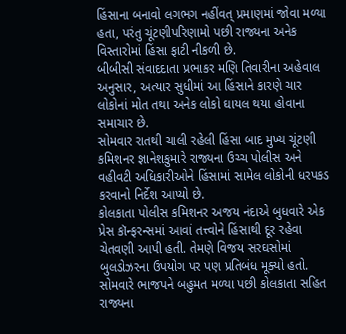હિંસાના બનાવો લગભગ નહીંવત્ પ્રમાણમાં જોવા મળ્યા હતા, પરંતુ ચૂંટણીપરિણામો પછી રાજ્યના અનેક વિસ્તારોમાં હિંસા ફાટી નીકળી છે.
બીબીસી સંવાદદાતા પ્રભાકર મણિ તિવારીના અહેવાલ અનુસાર, અત્યાર સુધીમાં આ હિંસાને કારણે ચાર લોકોનાં મોત તથા અનેક લોકો ઘાયલ થયા હોવાના સમાચાર છે.
સોમવાર રાતથી ચાલી રહેલી હિંસા બાદ મુખ્ય ચૂંટણી કમિશનર જ્ઞાનેશકુમારે રાજ્યના ઉચ્ચ પોલીસ અને વહીવટી અધિકારીઓને હિંસામાં સામેલ લોકોની ધરપકડ કરવાનો નિર્દેશ આપ્યો છે.
કોલકાતા પોલીસ કમિશનર અજય નંદાએ બુધવારે એક પ્રેસ કૉન્ફરન્સમાં આવાં તત્ત્વોને હિંસાથી દૂર રહેવા ચેતવણી આપી હતી. તેમણે વિજય સરઘસોમાં બુલડોઝરના ઉપયોગ પર પણ પ્રતિબંધ મૂક્યો હતો.
સોમવારે ભાજપને બહુમત મળ્યા પછી કોલકાતા સહિત રાજ્યના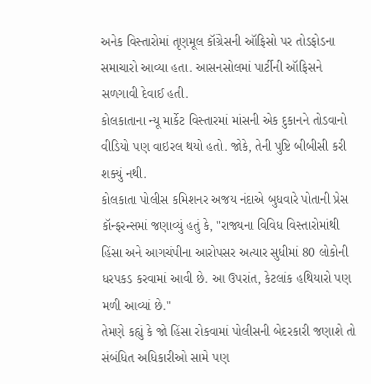અનેક વિસ્તારોમાં તૃણમૂલ કૉંગ્રેસની ઑફિસો પર તોડફોડના સમાચારો આવ્યા હતા. આસનસોલમાં પાર્ટીની ઑફિસને સળગાવી દેવાઈ હતી.
કોલકાતાના ન્યૂ માર્કેટ વિસ્તારમાં માંસની એક દુકાનને તોડવાનો વીડિયો પણ વાઇરલ થયો હતો. જોકે, તેની પુષ્ટિ બીબીસી કરી શક્યું નથી.
કોલકાતા પોલીસ કમિશનર અજય નંદાએ બુધવારે પોતાની પ્રેસ કૉન્ફરન્સમાં જણાવ્યું હતું કે, "રાજ્યના વિવિધ વિસ્તારોમાંથી હિંસા અને આગચંપીના આરોપસર અત્યાર સુધીમાં 80 લોકોની ધરપકડ કરવામાં આવી છે. આ ઉપરાંત, કેટલાંક હથિયારો પણ મળી આવ્યાં છે."
તેમણે કહ્યું કે જો હિંસા રોકવામાં પોલીસની બેદરકારી જણાશે તો સંબંધિત અધિકારીઓ સામે પણ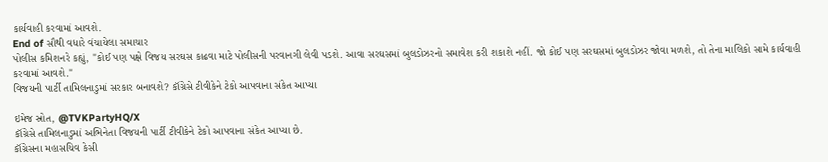કાર્યવાહી કરવામાં આવશે.
End of સૌથી વધારે વંચાયેલા સમાચાર
પોલીસ કમિશનરે કહ્યું, "કોઈ પણ પક્ષે વિજય સરઘસ કાઢવા માટે પોલીસની પરવાનગી લેવી પડશે. આવા સરઘસમાં બુલડોઝરનો સમાવેશ કરી શકાશે નહીં. જો કોઈ પણ સરઘસમાં બુલડોઝર જોવા મળશે, તો તેના માલિકો સામે કાર્યવાહી કરવામાં આવશે."
વિજયની પાર્ટી તામિલનાડુમાં સરકાર બનાવશે? કૉંગ્રેસે ટીવીકેને ટેકો આપવાના સંકેત આપ્યા

ઇમેજ સ્રોત, @TVKPartyHQ/X
કૉંગ્રેસે તામિલનાડુમાં અભિનેતા વિજયની પાર્ટી ટીવીકેને ટેકો આપવાના સંકેત આપ્યા છે.
કૉંગ્રેસના મહાસચિવ કેસી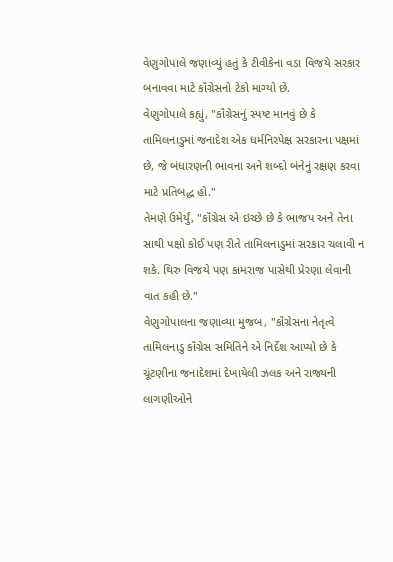વેણુગોપાલે જણાવ્યું હતું કે ટીવીકેના વડા વિજયે સરકાર બનાવવા માટે કૉંગ્રેસનો ટેકો માગ્યો છે.
વેણુગોપાલે કહ્યું, "કૉંગ્રેસનું સ્પષ્ટ માનવું છે કે તામિલનાડુમાં જનાદેશ એક ધર્મનિરપેક્ષ સરકારના પક્ષમાં છે, જે બંધારણની ભાવના અને શબ્દો બંનેનું રક્ષણ કરવા માટે પ્રતિબદ્ધ હો."
તેમણે ઉમેર્યું, "કૉંગ્રેસ એ ઇચ્છે છે કે ભાજપ અને તેના સાથી પક્ષો કોઈ પણ રીતે તામિલનાડુમાં સરકાર ચલાવી ન શકે. થિરુ વિજયે પણ કામરાજ પાસેથી પ્રેરણા લેવાની વાત કહી છે."
વેણુગોપાલના જણાવ્યા મુજબ, "કૉંગ્રેસના નેતૃત્વે તામિલનાડુ કૉંગ્રેસ સમિતિને એ નિર્દેશ આપ્યો છે કે ચૂંટણીના જનાદેશમાં દેખાયેલી ઝલક અને રાજ્યની લાગણીઓને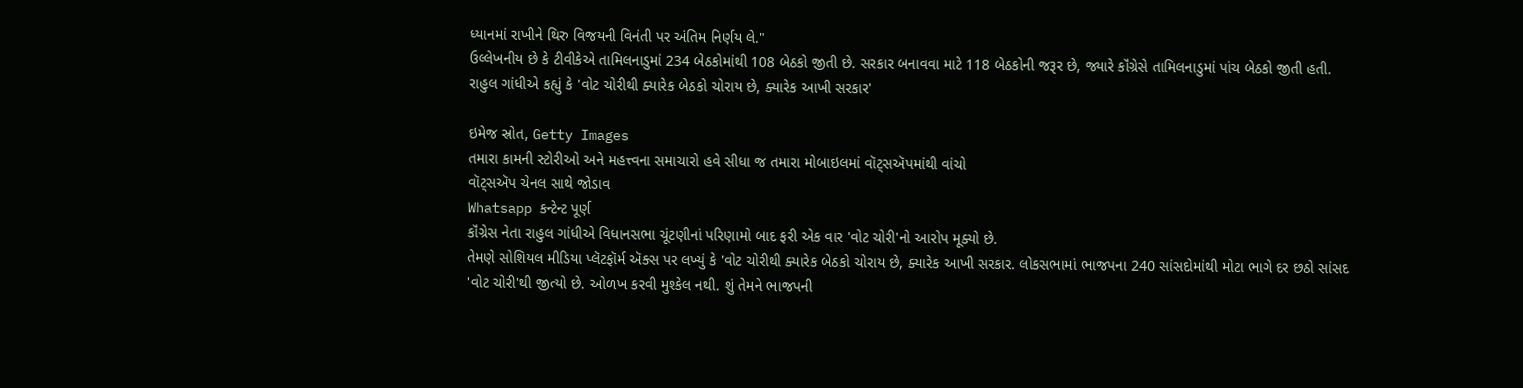ધ્યાનમાં રાખીને થિરુ વિજયની વિનંતી પર અંતિમ નિર્ણય લે."
ઉલ્લેખનીય છે કે ટીવીકેએ તામિલનાડુમાં 234 બેઠકોમાંથી 108 બેઠકો જીતી છે. સરકાર બનાવવા માટે 118 બેઠકોની જરૂર છે, જ્યારે કૉંગ્રેસે તામિલનાડુમાં પાંચ બેઠકો જીતી હતી.
રાહુલ ગાંધીએ કહ્યું કે 'વોટ ચોરીથી ક્યારેક બેઠકો ચોરાય છે, ક્યારેક આખી સરકાર'

ઇમેજ સ્રોત, Getty Images
તમારા કામની સ્ટોરીઓ અને મહત્ત્વના સમાચારો હવે સીધા જ તમારા મોબાઇલમાં વૉટ્સઍપમાંથી વાંચો
વૉટ્સઍપ ચેનલ સાથે જોડાવ
Whatsapp કન્ટેન્ટ પૂર્ણ
કૉંગ્રેસ નેતા રાહુલ ગાંધીએ વિધાનસભા ચૂંટણીનાં પરિણામો બાદ ફરી એક વાર 'વોટ ચોરી'નો આરોપ મૂક્યો છે.
તેમણે સોશિયલ મીડિયા પ્લૅટફૉર્મ ઍક્સ પર લખ્યું કે 'વોટ ચોરીથી ક્યારેક બેઠકો ચોરાય છે, ક્યારેક આખી સરકાર. લોકસભામાં ભાજપના 240 સાંસદોમાંથી મોટા ભાગે દર છઠો સાંસદ 'વોટ ચોરી'થી જીત્યો છે. ઓળખ કરવી મુશ્કેલ નથી. શું તેમને ભાજપની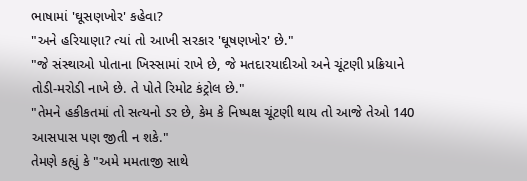ભાષામાં 'ઘૂસણખોર' કહેવા?
"અને હરિયાણા? ત્યાં તો આખી સરકાર 'ઘૂષણખોર' છે."
"જે સંસ્થાઓ પોતાના ખિસ્સામાં રાખે છે, જે મતદારયાદીઓ અને ચૂંટણી પ્રક્રિયાને તોડી-મરોડી નાખે છે. તે પોતે રિમોટ કંટ્રોલ છે."
"તેમને હકીકતમાં તો સત્યનો ડર છે, કેમ કે નિષ્પક્ષ ચૂંટણી થાય તો આજે તેઓ 140 આસપાસ પણ જીતી ન શકે."
તેમણે કહ્યું કે "અમે મમતાજી સાથે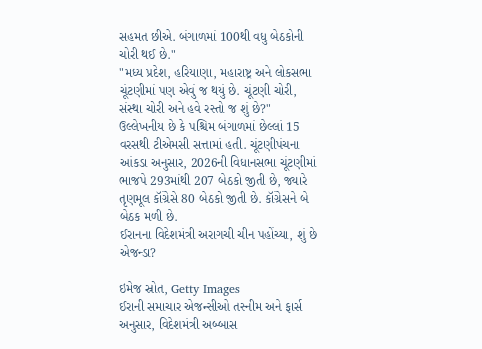સહમત છીએ. બંગાળમાં 100થી વધુ બેઠકોની ચોરી થઈ છે."
"મધ્ય પ્રદેશ, હરિયાણા, મહારાષ્ટ્ર અને લોકસભા ચૂંટણીમાં પણ એવું જ થયું છે. ચૂંટણી ચોરી, સંસ્થા ચોરી અને હવે રસ્તો જ શું છે?"
ઉલ્લેખનીય છે કે પશ્ચિમ બંગાળમાં છેલ્લાં 15 વરસથી ટીએમસી સત્તામાં હતી. ચૂંટણીપંચના આંકડા અનુસાર, 2026ની વિધાનસભા ચૂંટણીમાં ભાજપે 293માંથી 207 બેઠકો જીતી છે, જ્યારે તૃણમૂલ કૉંગ્રેસે 80 બેઠકો જીતી છે. કૉંગ્રેસને બે બેઠક મળી છે.
ઈરાનના વિદેશમંત્રી અરાગચી ચીન પહોંચ્યા, શું છે એજન્ડા?

ઇમેજ સ્રોત, Getty Images
ઈરાની સમાચાર એજન્સીઓ તસ્નીમ અને ફાર્સ અનુસાર, વિદેશમંત્રી અબ્બાસ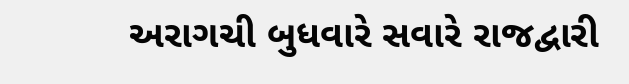અરાગચી બુધવારે સવારે રાજદ્વારી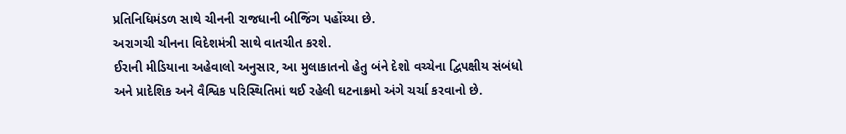પ્રતિનિધિમંડળ સાથે ચીનની રાજધાની બીજિંગ પહોંચ્યા છે.
અરાગચી ચીનના વિદેશમંત્રી સાથે વાતચીત કરશે.
ઈરાની મીડિયાના અહેવાલો અનુસાર, આ મુલાકાતનો હેતુ બંને દેશો વચ્ચેના દ્વિપક્ષીય સંબંધો અને પ્રાદેશિક અને વૈશ્વિક પરિસ્થિતિમાં થઈ રહેલી ઘટનાક્રમો અંગે ચર્ચા કરવાનો છે.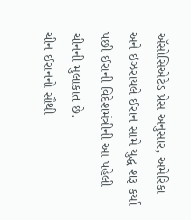ઍસોસિએટેડ પ્રેસ અનુસાર, અમેરિકા અને ઇઝરાયલે ઈરાન સામે યુદ્ધ શરૂ કર્યા પછી ઈરાની વિદેશમંત્રીની આ પહેલી ચીનની મુલાકાત છે.
ચીન ઈરાનનો સૌથી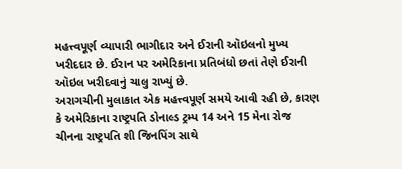મહત્ત્વપૂર્ણ વ્યાપારી ભાગીદાર અને ઈરાની ઑઇલનો મુખ્ય ખરીદદાર છે. ઈરાન પર અમેરિકાના પ્રતિબંધો છતાં તેણે ઈરાની ઑઇલ ખરીદવાનું ચાલુ રાખ્યું છે.
અરાગચીની મુલાકાત એક મહત્ત્વપૂર્ણ સમયે આવી રહી છે, કારણ કે અમેરિકાના રાષ્ટ્રપતિ ડોનાલ્ડ ટ્રમ્પ 14 અને 15 મેના રોજ ચીનના રાષ્ટ્રપતિ શી જિનપિંગ સાથે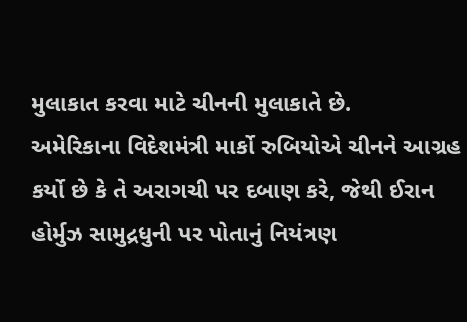મુલાકાત કરવા માટે ચીનની મુલાકાતે છે.
અમેરિકાના વિદેશમંત્રી માર્કો રુબિયોએ ચીનને આગ્રહ કર્યો છે કે તે અરાગચી પર દબાણ કરે, જેથી ઈરાન હોર્મુઝ સામુદ્રધુની પર પોતાનું નિયંત્રણ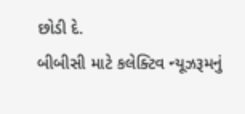છોડી દે.
બીબીસી માટે કલેક્ટિવ ન્યૂઝરૂમનું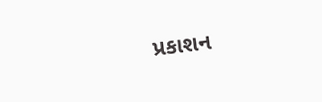પ્રકાશન